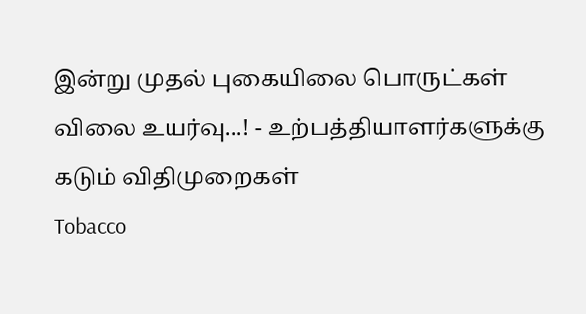இன்று முதல் புகையிலை பொருட்கள் விலை உயர்வு...! - உற்பத்தியாளர்களுக்கு கடும் விதிமுறைகள்
Tobacco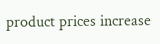product prices increase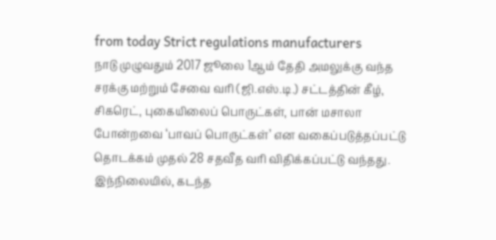from today Strict regulations manufacturers
நாடு முழுவதும் 2017 ஜூலை 1ஆம் தேதி அமலுக்கு வந்த சரக்கு மற்றும் சேவை வரி (ஜி.எஸ்.டி.) சட்டத்தின் கீழ், சிகரெட், புகையிலைப் பொருட்கள், பான் மசாலா போன்றவை ‘பாவப் பொருட்கள்’ என வகைப்படுத்தப்பட்டு தொடக்கம் முதல் 28 சதவீத வரி விதிக்கப்பட்டு வந்தது.
இந்நிலையில், கடந்த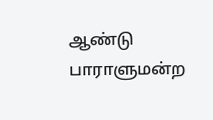ஆண்டு பாராளுமன்ற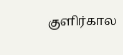குளிர்கால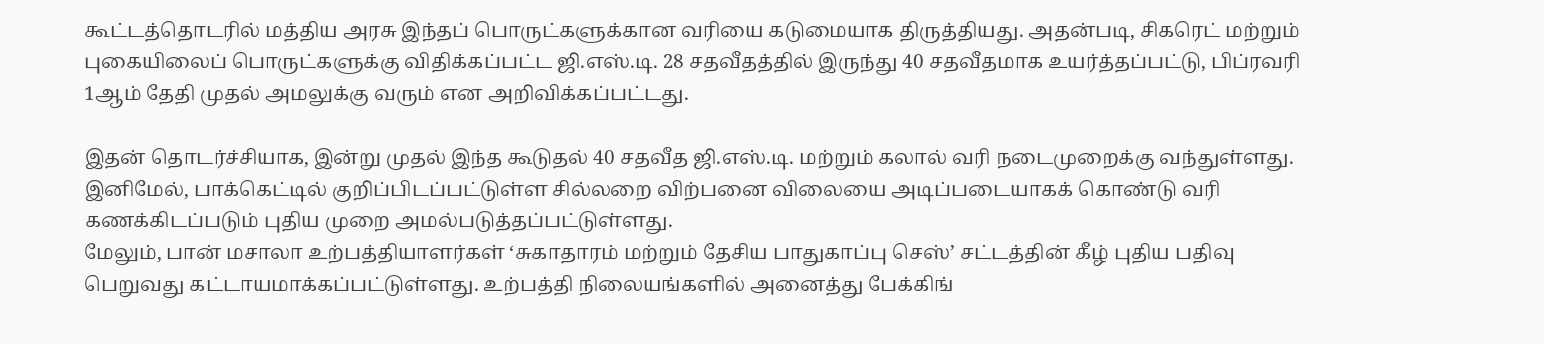கூட்டத்தொடரில் மத்திய அரசு இந்தப் பொருட்களுக்கான வரியை கடுமையாக திருத்தியது. அதன்படி, சிகரெட் மற்றும் புகையிலைப் பொருட்களுக்கு விதிக்கப்பட்ட ஜி.எஸ்.டி. 28 சதவீதத்தில் இருந்து 40 சதவீதமாக உயர்த்தப்பட்டு, பிப்ரவரி 1ஆம் தேதி முதல் அமலுக்கு வரும் என அறிவிக்கப்பட்டது.

இதன் தொடர்ச்சியாக, இன்று முதல் இந்த கூடுதல் 40 சதவீத ஜி.எஸ்.டி. மற்றும் கலால் வரி நடைமுறைக்கு வந்துள்ளது. இனிமேல், பாக்கெட்டில் குறிப்பிடப்பட்டுள்ள சில்லறை விற்பனை விலையை அடிப்படையாகக் கொண்டு வரி கணக்கிடப்படும் புதிய முறை அமல்படுத்தப்பட்டுள்ளது.
மேலும், பான் மசாலா உற்பத்தியாளர்கள் ‘சுகாதாரம் மற்றும் தேசிய பாதுகாப்பு செஸ்’ சட்டத்தின் கீழ் புதிய பதிவு பெறுவது கட்டாயமாக்கப்பட்டுள்ளது. உற்பத்தி நிலையங்களில் அனைத்து பேக்கிங்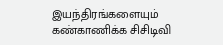இயந்திரங்களையும் கண்காணிக்க சிசிடிவி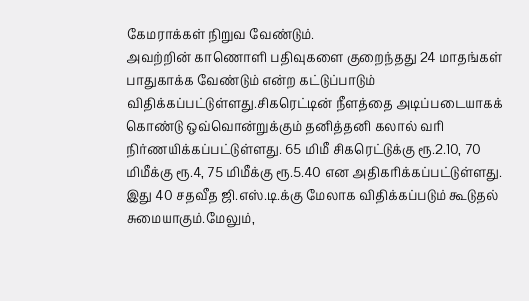கேமராக்கள் நிறுவ வேண்டும்.
அவற்றின் காணொளி பதிவுகளை குறைந்தது 24 மாதங்கள் பாதுகாக்க வேண்டும் என்ற கட்டுப்பாடும் விதிக்கப்பட்டுள்ளது.சிகரெட்டின் நீளத்தை அடிப்படையாகக் கொண்டு ஒவ்வொன்றுக்கும் தனித்தனி கலால் வரி நிர்ணயிக்கப்பட்டுள்ளது. 65 மிமீ சிகரெட்டுக்கு ரூ.2.10, 70 மிமீக்கு ரூ.4, 75 மிமீக்கு ரூ.5.40 என அதிகரிக்கப்பட்டுள்ளது.
இது 40 சதவீத ஜி.எஸ்.டி.க்கு மேலாக விதிக்கப்படும் கூடுதல் சுமையாகும்.மேலும்,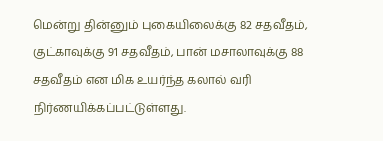மென்று தின்னும் புகையிலைக்கு 82 சதவீதம், குட்காவுக்கு 91 சதவீதம், பான் மசாலாவுக்கு 88 சதவீதம் என மிக உயர்ந்த கலால் வரி நிர்ணயிக்கப்பட்டுள்ளது.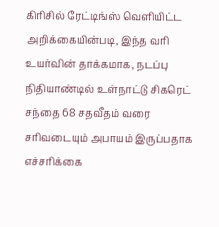கிரிசில் ரேட்டிங்ஸ் வெளியிட்ட அறிக்கையின்படி, இந்த வரி உயர்வின் தாக்கமாக, நடப்பு நிதியாண்டில் உள்நாட்டு சிகரெட் சந்தை 68 சதவீதம் வரை சரிவடையும் அபாயம் இருப்பதாக எச்சரிக்கை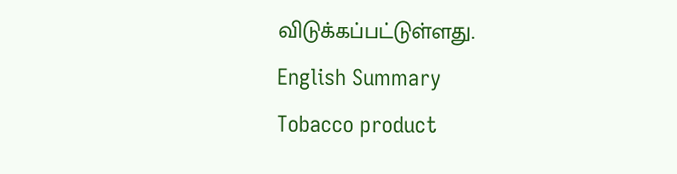விடுக்கப்பட்டுள்ளது.
English Summary
Tobacco product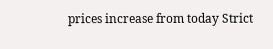prices increase from today Strict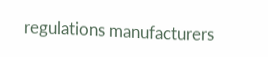regulations manufacturers